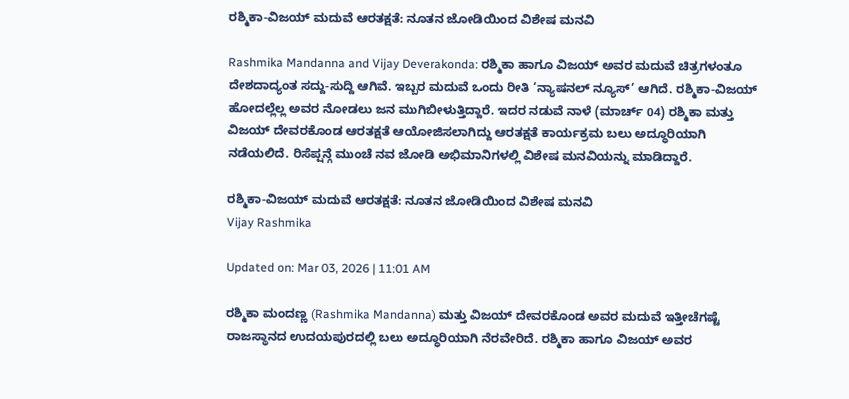ರಶ್ಮಿಕಾ-ವಿಜಯ್ ಮದುವೆ ಆರತಕ್ಷತೆ: ನೂತನ ಜೋಡಿಯಿಂದ ವಿಶೇಷ ಮನವಿ

Rashmika Mandanna and Vijay Deverakonda: ರಶ್ಮಿಕಾ ಹಾಗೂ ವಿಜಯ್ ಅವರ ಮದುವೆ ಚಿತ್ರಗಳಂತೂ ದೇಶದಾದ್ಯಂತ ಸದ್ದು-ಸುದ್ದಿ ಆಗಿವೆ. ಇಬ್ಬರ ಮದುವೆ ಒಂದು ರೀತಿ ‘ನ್ಯಾಷನಲ್ ನ್ಯೂಸ್’ ಆಗಿದೆ. ರಶ್ಮಿಕಾ-ವಿಜಯ್ ಹೋದಲ್ಲೆಲ್ಲ ಅವರ ನೋಡಲು ಜನ ಮುಗಿಬೀಳುತ್ತಿದ್ದಾರೆ. ಇದರ ನಡುವೆ ನಾಳೆ (ಮಾರ್ಚ್ 04) ರಶ್ಮಿಕಾ ಮತ್ತು ವಿಜಯ್ ದೇವರಕೊಂಡ ಆರತಕ್ಷತೆ ಆಯೋಜಿಸಲಾಗಿದ್ದು ಆರತಕ್ಷತೆ ಕಾರ್ಯಕ್ರಮ ಬಲು ಅದ್ಧೂರಿಯಾಗಿ ನಡೆಯಲಿದೆ. ರಿಸೆಪ್ಷನ್ಗೆ ಮುಂಚೆ ನವ ಜೋಡಿ ಅಭಿಮಾನಿಗಳಲ್ಲಿ ವಿಶೇಷ ಮನವಿಯನ್ನು ಮಾಡಿದ್ದಾರೆ.

ರಶ್ಮಿಕಾ-ವಿಜಯ್ ಮದುವೆ ಆರತಕ್ಷತೆ: ನೂತನ ಜೋಡಿಯಿಂದ ವಿಶೇಷ ಮನವಿ
Vijay Rashmika

Updated on: Mar 03, 2026 | 11:01 AM

ರಶ್ಮಿಕಾ ಮಂದಣ್ಣ (Rashmika Mandanna) ಮತ್ತು ವಿಜಯ್ ದೇವರಕೊಂಡ ಅವರ ಮದುವೆ ಇತ್ತೀಚೆಗಷ್ಟೆ ರಾಜಸ್ಥಾನದ ಉದಯಪುರದಲ್ಲಿ ಬಲು ಅದ್ಧೂರಿಯಾಗಿ ನೆರವೇರಿದೆ. ರಶ್ಮಿಕಾ ಹಾಗೂ ವಿಜಯ್ ಅವರ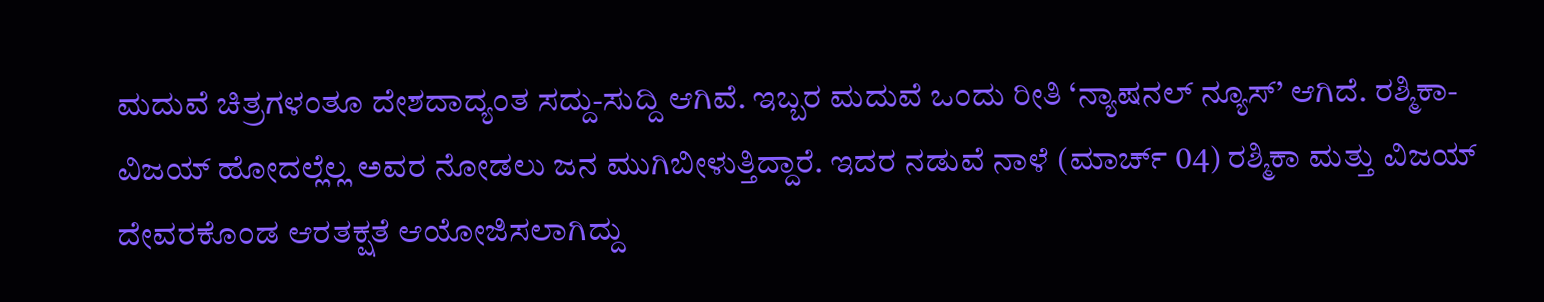ಮದುವೆ ಚಿತ್ರಗಳಂತೂ ದೇಶದಾದ್ಯಂತ ಸದ್ದು-ಸುದ್ದಿ ಆಗಿವೆ. ಇಬ್ಬರ ಮದುವೆ ಒಂದು ರೀತಿ ‘ನ್ಯಾಷನಲ್ ನ್ಯೂಸ್’ ಆಗಿದೆ. ರಶ್ಮಿಕಾ-ವಿಜಯ್ ಹೋದಲ್ಲೆಲ್ಲ ಅವರ ನೋಡಲು ಜನ ಮುಗಿಬೀಳುತ್ತಿದ್ದಾರೆ. ಇದರ ನಡುವೆ ನಾಳೆ (ಮಾರ್ಚ್ 04) ರಶ್ಮಿಕಾ ಮತ್ತು ವಿಜಯ್ ದೇವರಕೊಂಡ ಆರತಕ್ಷತೆ ಆಯೋಜಿಸಲಾಗಿದ್ದು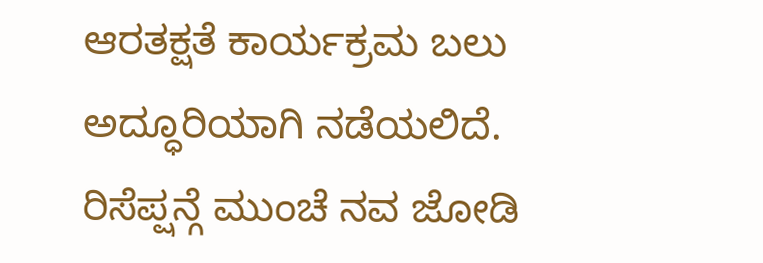ಆರತಕ್ಷತೆ ಕಾರ್ಯಕ್ರಮ ಬಲು ಅದ್ಧೂರಿಯಾಗಿ ನಡೆಯಲಿದೆ. ರಿಸೆಪ್ಷನ್ಗೆ ಮುಂಚೆ ನವ ಜೋಡಿ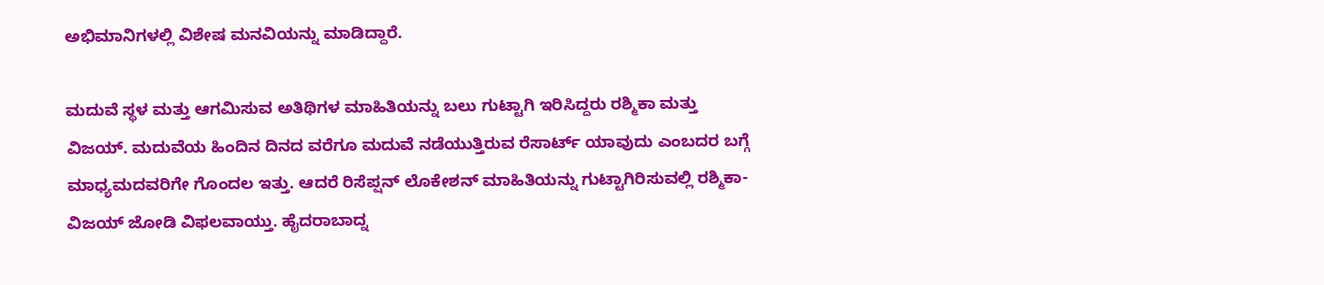ಅಭಿಮಾನಿಗಳಲ್ಲಿ ವಿಶೇಷ ಮನವಿಯನ್ನು ಮಾಡಿದ್ದಾರೆ.

ಮದುವೆ ಸ್ಥಳ ಮತ್ತು ಆಗಮಿಸುವ ಅತಿಥಿಗಳ ಮಾಹಿತಿಯನ್ನು ಬಲು ಗುಟ್ಟಾಗಿ ಇರಿಸಿದ್ದರು ರಶ್ಮಿಕಾ ಮತ್ತು ವಿಜಯ್. ಮದುವೆಯ ಹಿಂದಿನ ದಿನದ ವರೆಗೂ ಮದುವೆ ನಡೆಯುತ್ತಿರುವ ರೆಸಾರ್ಟ್ ಯಾವುದು ಎಂಬದರ ಬಗ್ಗೆ ಮಾಧ್ಯಮದವರಿಗೇ ಗೊಂದಲ ಇತ್ತು. ಆದರೆ ರಿಸೆಪ್ಷನ್ ಲೊಕೇಶನ್ ಮಾಹಿತಿಯನ್ನು ಗುಟ್ಟಾಗಿರಿಸುವಲ್ಲಿ ರಶ್ಮಿಕಾ-ವಿಜಯ್ ಜೋಡಿ ವಿಫಲವಾಯ್ತು. ಹೈದರಾಬಾದ್ನ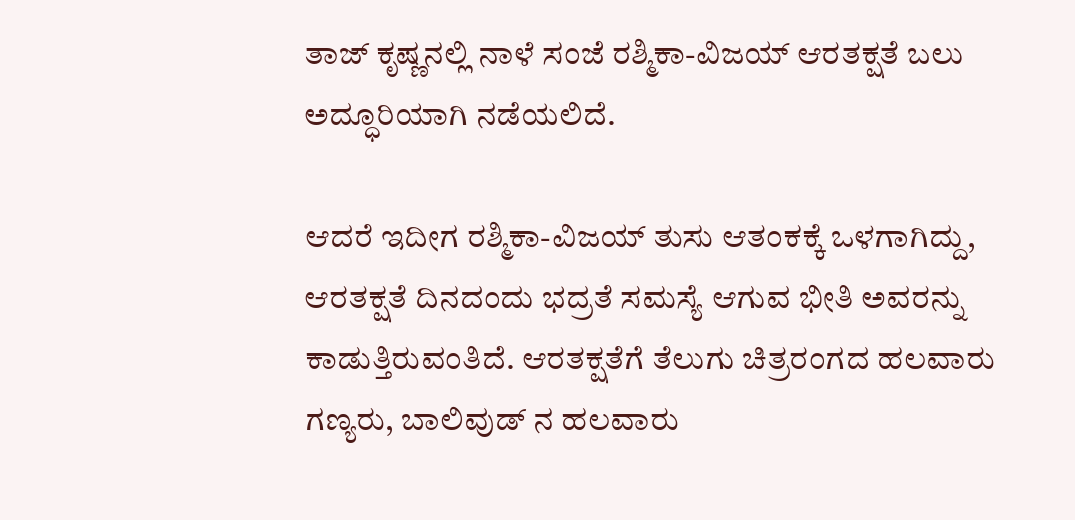ತಾಜ್ ಕೃಷ್ಣನಲ್ಲಿ ನಾಳೆ ಸಂಜೆ ರಶ್ಮಿಕಾ-ವಿಜಯ್ ಆರತಕ್ಷತೆ ಬಲು ಅದ್ಧೂರಿಯಾಗಿ ನಡೆಯಲಿದೆ.

ಆದರೆ ಇದೀಗ ರಶ್ಮಿಕಾ-ವಿಜಯ್ ತುಸು ಆತಂಕಕ್ಕೆ ಒಳಗಾಗಿದ್ದು, ಆರತಕ್ಷತೆ ದಿನದಂದು ಭದ್ರತೆ ಸಮಸ್ಯೆ ಆಗುವ ಭೀತಿ ಅವರನ್ನು ಕಾಡುತ್ತಿರುವಂತಿದೆ. ಆರತಕ್ಷತೆಗೆ ತೆಲುಗು ಚಿತ್ರರಂಗದ ಹಲವಾರು ಗಣ್ಯರು, ಬಾಲಿವುಡ್ ನ ಹಲವಾರು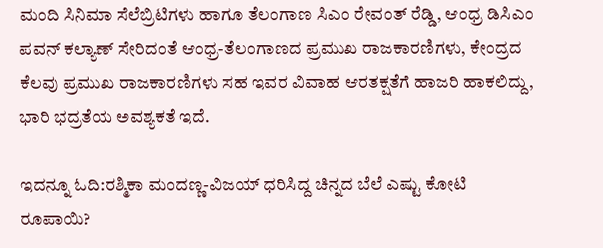ಮಂದಿ ಸಿನಿಮಾ ಸೆಲೆಬ್ರಿಟಿಗಳು ಹಾಗೂ ತೆಲಂಗಾಣ ಸಿಎಂ ರೇವಂತ್ ರೆಡ್ಡಿ, ಆಂಧ್ರ ಡಿಸಿಎಂ ಪವನ್ ಕಲ್ಯಾಣ್ ಸೇರಿದಂತೆ ಆಂಧ್ರ-ತೆಲಂಗಾಣದ ಪ್ರಮುಖ ರಾಜಕಾರಣಿಗಳು, ಕೇಂದ್ರದ ಕೆಲವು ಪ್ರಮುಖ ರಾಜಕಾರಣಿಗಳು ಸಹ ಇವರ ವಿವಾಹ ಆರತಕ್ಷತೆಗೆ ಹಾಜರಿ ಹಾಕಲಿದ್ದು, ಭಾರಿ ಭದ್ರತೆಯ ಅವಶ್ಯಕತೆ ಇದೆ.

ಇದನ್ನೂ ಓದಿ:ರಶ್ಮಿಕಾ ಮಂದಣ್ಣ-ವಿಜಯ್ ಧರಿಸಿದ್ದ ಚಿನ್ನದ ಬೆಲೆ ಎಷ್ಟು ಕೋಟಿ ರೂಪಾಯಿ?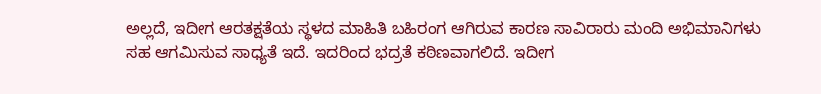ಅಲ್ಲದೆ, ಇದೀಗ ಆರತಕ್ಷತೆಯ ಸ್ಥಳದ ಮಾಹಿತಿ ಬಹಿರಂಗ ಆಗಿರುವ ಕಾರಣ ಸಾವಿರಾರು ಮಂದಿ ಅಭಿಮಾನಿಗಳು ಸಹ ಆಗಮಿಸುವ ಸಾಧ್ಯತೆ ಇದೆ. ಇದರಿಂದ ಭದ್ರತೆ ಕಠಿಣವಾಗಲಿದೆ. ಇದೀಗ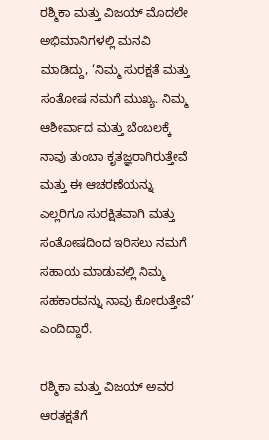ರಶ್ಮಿಕಾ ಮತ್ತು ವಿಜಯ್ ಮೊದಲೇ ಅಭಿಮಾನಿಗಳಲ್ಲಿ ಮನವಿ ಮಾಡಿದ್ದು, ‘ನಿಮ್ಮ ಸುರಕ್ಷತೆ ಮತ್ತು ಸಂತೋಷ ನಮಗೆ ಮುಖ್ಯ. ನಿಮ್ಮ ಆಶೀರ್ವಾದ ಮತ್ತು ಬೆಂಬಲಕ್ಕೆ ನಾವು ತುಂಬಾ ಕೃತಜ್ಞರಾಗಿರುತ್ತೇವೆ ಮತ್ತು ಈ ಆಚರಣೆಯನ್ನು ಎಲ್ಲರಿಗೂ ಸುರಕ್ಷಿತವಾಗಿ ಮತ್ತು ಸಂತೋಷದಿಂದ ಇರಿಸಲು ನಮಗೆ ಸಹಾಯ ಮಾಡುವಲ್ಲಿ ನಿಮ್ಮ ಸಹಕಾರವನ್ನು ನಾವು ಕೋರುತ್ತೇವೆ’ ಎಂದಿದ್ದಾರೆ.

ರಶ್ಮಿಕಾ ಮತ್ತು ವಿಜಯ್ ಅವರ ಆರತಕ್ಷತೆಗೆ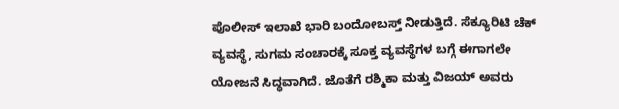ಪೊಲೀಸ್ ಇಲಾಖೆ ಭಾರಿ ಬಂದೋಬಸ್ತ್ ನೀಡುತ್ತಿದೆ. ಸೆಕ್ಯೂರಿಟಿ ಚೆಕ್ ವ್ಯವಸ್ಥೆ, ಸುಗಮ ಸಂಚಾರಕ್ಕೆ ಸೂಕ್ತ ವ್ಯವಸ್ಥೆಗಳ ಬಗ್ಗೆ ಈಗಾಗಲೇ ಯೋಜನೆ ಸಿದ್ಧವಾಗಿದೆ. ಜೊತೆಗೆ ರಶ್ಮಿಕಾ ಮತ್ತು ವಿಜಯ್ ಅವರು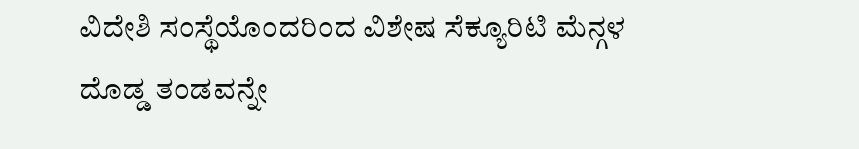ವಿದೇಶಿ ಸಂಸ್ಥೆಯೊಂದರಿಂದ ವಿಶೇಷ ಸೆಕ್ಯೂರಿಟಿ ಮೆನ್ಗಳ ದೊಡ್ಡ ತಂಡವನ್ನೇ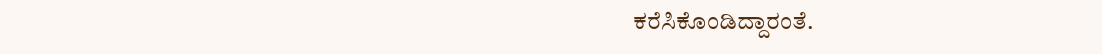ಕರೆಸಿಕೊಂಡಿದ್ದಾರಂತೆ.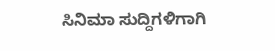ಸಿನಿಮಾ ಸುದ್ದಿಗಳಿಗಾಗಿ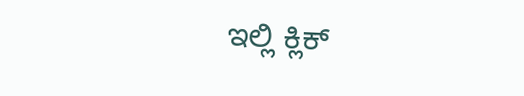ಇಲ್ಲಿ ಕ್ಲಿಕ್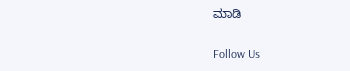ಮಾಡಿ

Follow Us